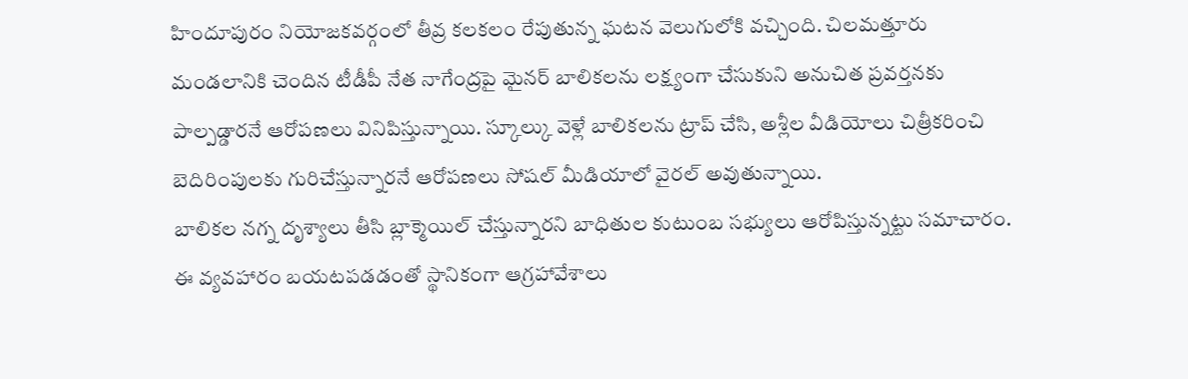హిందూపురం నియోజకవర్గంలో తీవ్ర కలకలం రేపుతున్న ఘటన వెలుగులోకి వచ్చింది. చిలమత్తూరు మండలానికి చెందిన టీడీపీ నేత నాగేంద్రపై మైనర్ బాలికలను లక్ష్యంగా చేసుకుని అనుచిత ప్రవర్తనకు పాల్పడ్డారనే ఆరోపణలు వినిపిస్తున్నాయి. స్కూల్కు వెళ్లే బాలికలను ట్రాప్ చేసి, అశ్లీల వీడియోలు చిత్రీకరించి బెదిరింపులకు గురిచేస్తున్నారనే ఆరోపణలు సోషల్ మీడియాలో వైరల్ అవుతున్నాయి.
బాలికల నగ్న దృశ్యాలు తీసి బ్లాక్మెయిల్ చేస్తున్నారని బాధితుల కుటుంబ సభ్యులు ఆరోపిస్తున్నట్టు సమాచారం. ఈ వ్యవహారం బయటపడడంతో స్థానికంగా ఆగ్రహావేశాలు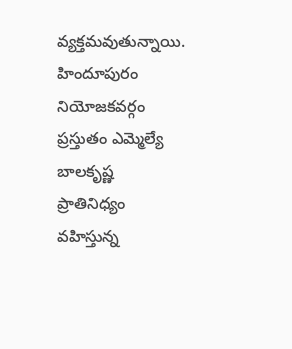వ్యక్తమవుతున్నాయి. హిందూపురం నియోజకవర్గం ప్రస్తుతం ఎమ్మెల్యే బాలకృష్ణ ప్రాతినిధ్యం వహిస్తున్న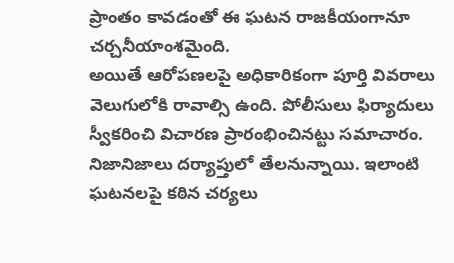ప్రాంతం కావడంతో ఈ ఘటన రాజకీయంగానూ చర్చనీయాంశమైంది.
అయితే ఆరోపణలపై అధికారికంగా పూర్తి వివరాలు వెలుగులోకి రావాల్సి ఉంది. పోలీసులు ఫిర్యాదులు స్వీకరించి విచారణ ప్రారంభించినట్టు సమాచారం. నిజానిజాలు దర్యాప్తులో తేలనున్నాయి. ఇలాంటి ఘటనలపై కఠిన చర్యలు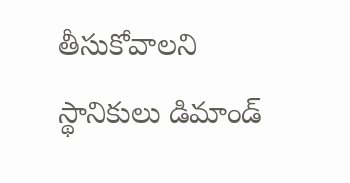తీసుకోవాలని స్థానికులు డిమాండ్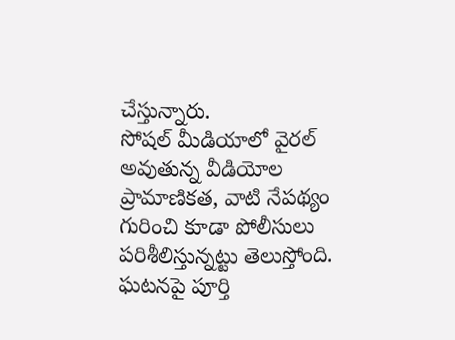చేస్తున్నారు.
సోషల్ మీడియాలో వైరల్ అవుతున్న వీడియోల ప్రామాణికత, వాటి నేపథ్యం గురించి కూడా పోలీసులు పరిశీలిస్తున్నట్టు తెలుస్తోంది. ఘటనపై పూర్తి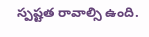స్పష్టత రావాల్సి ఉంది.